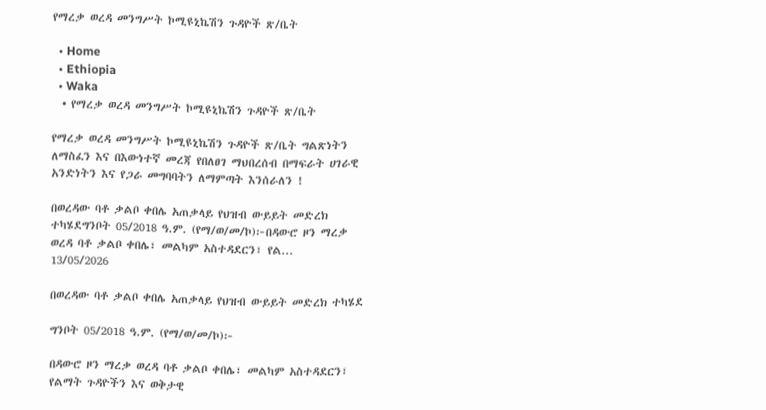የማረቃ ወረዳ መንግሥት ኮሚዩኒኬሽን ጉዳዮች ጽ/ቤት

  • Home
  • Ethiopia
  • Waka
  • የማረቃ ወረዳ መንግሥት ኮሚዩኒኬሽን ጉዳዮች ጽ/ቤት

የማረቃ ወረዳ መንግሥት ኮሚዩኒኬሽን ጉዳዮች ጽ/ቤት ግልጽነትን ለማስፈን እና በእውነተኛ መረጃ የበለፀገ ማህበረሰብ በማፍራት ሀገራዊ አንድነትን እና የጋራ መግባባትን ለማምጣት እንሰራለን !

በወረዳው ባቶ ቃልቦ ቀበሌ አጠቃላይ የህዝብ ውይይት መድረክ ተካሄደግንቦት 05/2018 ዓ.ም. (የማ/ወ/መ/ኮ)፦በዳውሮ ዞን ማረቃ ወረዳ ባቶ ቃልቦ ቀበሌ፣ መልካም አስተዳደርን፣ የል...
13/05/2026

በወረዳው ባቶ ቃልቦ ቀበሌ አጠቃላይ የህዝብ ውይይት መድረክ ተካሄደ

ግንቦት 05/2018 ዓ.ም. (የማ/ወ/መ/ኮ)፦

በዳውሮ ዞን ማረቃ ወረዳ ባቶ ቃልቦ ቀበሌ፣ መልካም አስተዳደርን፣ የልማት ጉዳዮችን እና ወቅታዊ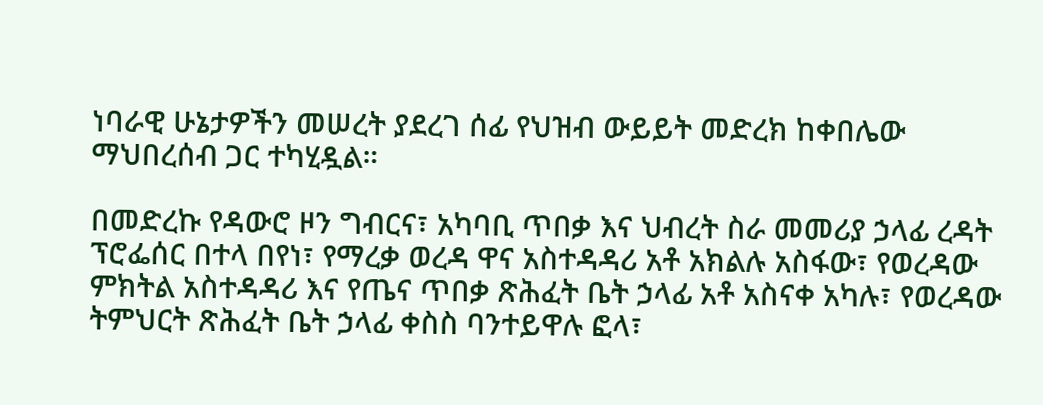ነባራዊ ሁኔታዎችን መሠረት ያደረገ ሰፊ የህዝብ ውይይት መድረክ ከቀበሌው ማህበረሰብ ጋር ተካሂዷል።

በመድረኩ የዳውሮ ዞን ግብርና፣ አካባቢ ጥበቃ እና ህብረት ስራ መመሪያ ኃላፊ ረዳት ፕሮፌሰር በተላ በየነ፣ የማረቃ ወረዳ ዋና አስተዳዳሪ አቶ አክልሉ አስፋው፣ የወረዳው ምክትል አስተዳዳሪ እና የጤና ጥበቃ ጽሕፈት ቤት ኃላፊ አቶ አስናቀ አካሉ፣ የወረዳው ትምህርት ጽሕፈት ቤት ኃላፊ ቀስስ ባንተይዋሉ ፎላ፣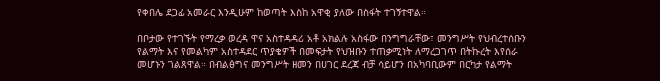የቀበሌ ደጋፊ አመራር እንዲሁም ከወጣት እስከ አዋቂ ያለው በስፋት ተገኝተዋል።

በቦታው የተገኙት የማረቃ ወረዳ ዋና አስተዳዳሪ አቶ አክልሉ አስፋው በንግግራቸው፣ መንግሥት የህብረተሰቡን የልማት እና የመልካም አስተዳደር ጥያቄዎች በመፍታት የህዝቡን ተጠቃሚነት ለማረጋገጥ በትኩረት እየሰራ መሆኑን ገልጸዋል። በብልፅግና መንግሥት ዘመን በሀገር ደረጃ ብቻ ሳይሆን በአካባቢውም በርካታ የልማት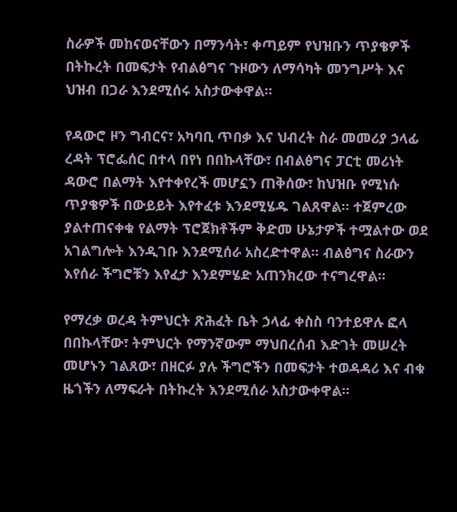ስራዎች መከናወናቸውን በማንሳት፣ ቀጣይም የህዝቡን ጥያቄዎች በትኩረት በመፍታት የብልፅግና ጉዞውን ለማሳካት መንግሥት እና ህዝብ በጋራ እንደሚሰሩ አስታውቀዋል።

የዳውሮ ዞን ግብርና፣ አካባቢ ጥበቃ እና ህብረት ስራ መመሪያ ኃላፊ ረዳት ፕሮፌሰር በተላ በየነ በበኩላቸው፣ በብልፅግና ፓርቲ መሪነት ዳውሮ በልማት እየተቀየረች መሆኗን ጠቅሰው፣ ከህዝቡ የሚነሱ ጥያቄዎች በውይይት እየተፈቱ እንደሚሄዱ ገልጸዋል። ተጀምረው ያልተጠናቀቁ የልማት ፕሮጀክቶችም ቅድመ ሁኔታዎች ተሟልተው ወደ አገልግሎት እንዲገቡ እንደሚሰራ አስረድተዋል። ብልፅግና ስራውን እየሰራ ችግሮቹን እየፈታ እንደምሄድ አጠንክረው ተናግረዋል።

የማረቃ ወረዳ ትምህርት ጽሕፈት ቤት ኃላፊ ቀስስ ባንተይዋሉ ፎላ በበኩላቸው፣ ትምህርት የማንኛውም ማህበረሰብ እድገት መሠረት መሆኑን ገልጸው፣ በዘርፉ ያሉ ችግሮችን በመፍታት ተወዳዳሪ እና ብቁ ዜጎችን ለማፍራት በትኩረት እንደሚሰራ አስታውቀዋል።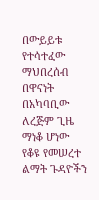በውይይቱ የተሳተፈው ማህበረሰብ በዋናነት በአካባቢው ለረጅም ጊዜ ማነቆ ሆነው የቆዩ የመሠረተ ልማት ጉዳዮችን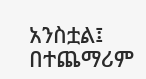አንስቷል፤ በተጨማሪም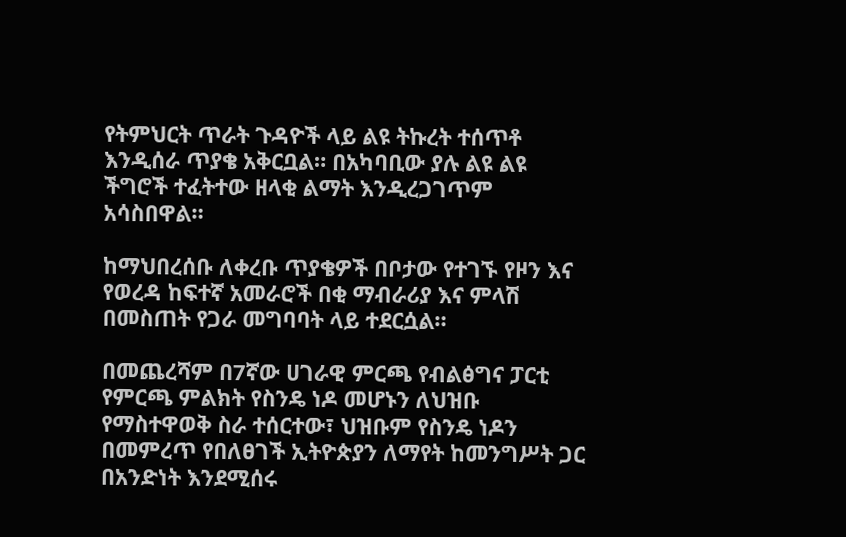የትምህርት ጥራት ጉዳዮች ላይ ልዩ ትኩረት ተሰጥቶ እንዲሰራ ጥያቄ አቅርቧል። በአካባቢው ያሉ ልዩ ልዩ ችግሮች ተፈትተው ዘላቂ ልማት እንዲረጋገጥም አሳስበዋል።

ከማህበረሰቡ ለቀረቡ ጥያቄዎች በቦታው የተገኙ የዞን እና የወረዳ ከፍተኛ አመራሮች በቂ ማብራሪያ እና ምላሽ በመስጠት የጋራ መግባባት ላይ ተደርሷል።

በመጨረሻም በ7ኛው ሀገራዊ ምርጫ የብልፅግና ፓርቲ የምርጫ ምልክት የስንዴ ነዶ መሆኑን ለህዝቡ የማስተዋወቅ ስራ ተሰርተው፣ ህዝቡም የስንዴ ነዶን በመምረጥ የበለፀገች ኢትዮጵያን ለማየት ከመንግሥት ጋር በአንድነት እንደሚሰሩ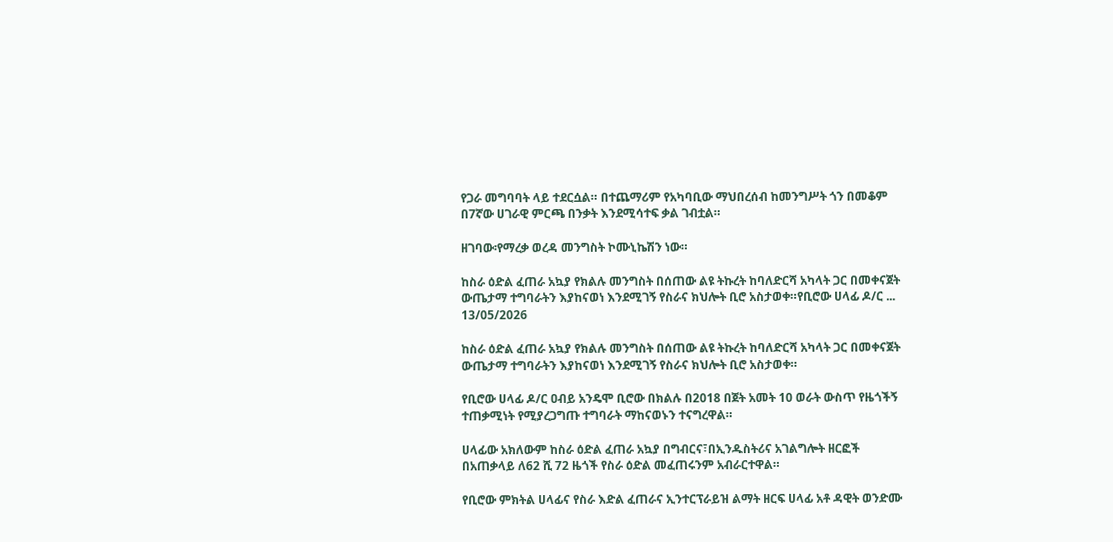የጋራ መግባባት ላይ ተደርሷል። በተጨማሪም የአካባቢው ማህበረሰብ ከመንግሥት ጎን በመቆም በ7ኛው ሀገራዊ ምርጫ በንቃት እንደሚሳተፍ ቃል ገብቷል።

ዘገባው፡የማረቃ ወረዳ መንግስት ኮሙኒኬሽን ነው።

ከስራ ዕድል ፈጠራ አኳያ የክልሉ መንግስት በሰጠው ልዩ ትኩረት ከባለድርሻ አካላት ጋር በመቀናጀት ውጤታማ ተግባራትን እያከናወነ እንደሚገኝ የስራና ክህሎት ቢሮ አስታወቀ።የቢሮው ሀላፊ ዶ/ር ...
13/05/2026

ከስራ ዕድል ፈጠራ አኳያ የክልሉ መንግስት በሰጠው ልዩ ትኩረት ከባለድርሻ አካላት ጋር በመቀናጀት ውጤታማ ተግባራትን እያከናወነ እንደሚገኝ የስራና ክህሎት ቢሮ አስታወቀ።

የቢሮው ሀላፊ ዶ/ር ዐብይ አንዴሞ ቢሮው በክልሉ በ2018 በጀት አመት 10 ወራት ውስጥ የዜጎችኝ ተጠቃሚነት የሚያረጋግጡ ተግባራት ማከናወኑን ተናግረዋል።

ሀላፊው አክለውም ከስራ ዕድል ፈጠራ አኳያ በግብርና፣በኢንዱስትሪና አገልግሎት ዘርፎች በአጠቃላይ ለ62 ሺ 72 ዜጎች የስራ ዕድል መፈጠሩንም አብራርተዋል።

የቢሮው ምክትል ሀላፊና የስራ እድል ፈጠራና ኢንተርፕራይዝ ልማት ዘርፍ ሀላፊ አቶ ዳዊት ወንድሙ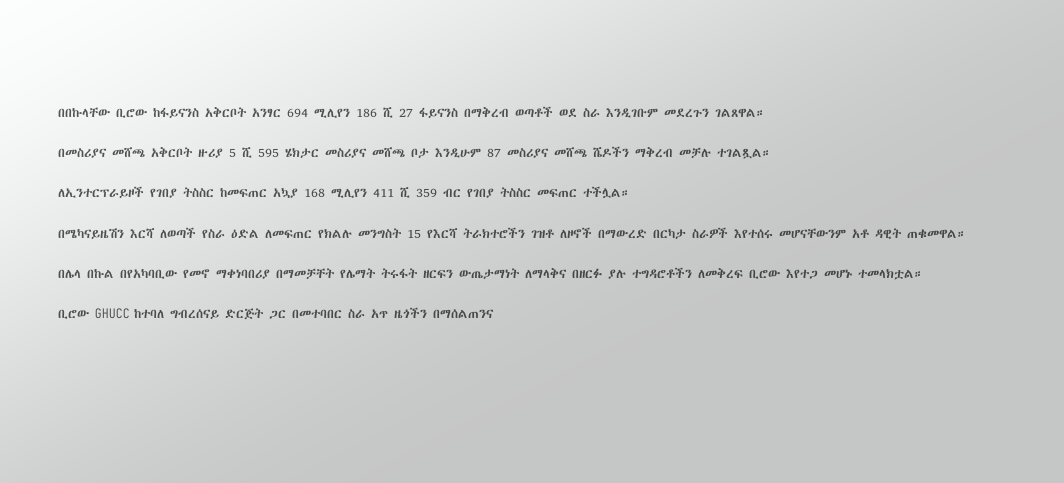በበኩላቸው ቢሮው ከፋይናንስ አቅርቦት አንፃር 694 ሚሊየን 186 ሺ 27 ፋይናንስ በማቅረብ ወጣቶች ወደ ስራ እንዲገቡም መደረጉን ገልጸዋል።

በመስሪያና መሸጫ አቅርቦት ዙሪያ 5 ሺ 595 ሄክታር መስሪያና መሸጫ ቦታ እንዲሁም 87 መስሪያና መሸጫ ሼዶችን ማቅረብ መቻሉ ተገልጿል።

ለኢንተርፕራይዞች የገበያ ትስስር ከመፍጠር አኳያ 168 ሚሊየን 411 ሺ 359 ብር የገበያ ትስስር መፍጠር ተችሏል።

በሜካናይዜሽን እርሻ ለወጣች የስራ ዕድል ለመፍጠር የክልሉ መንግስት 15 የእርሻ ትራክተሮችን ገዝቶ ለዞኖች በማውረድ በርካታ ስራዎች እየተሰሩ መሆናቸውንም አቶ ዳዊት ጠቁመዋል።

በሌላ በኩል በየአካባቢው የመኖ ማቀነባበሪያ በማመቻቸት የሌማት ትሩፋት ዘርፍን ውጤታማነት ለማላቅና በዘርፉ ያሉ ተግዳሮቶችን ለመቅረፍ ቢሮው እየተጋ መሆኑ ተመላክቷል።

ቢሮው GHUCC ከተባለ ግብረሰናይ ድርጅት ጋር በመተባበር ስራ አጥ ዜጎችን በማሰልጠንና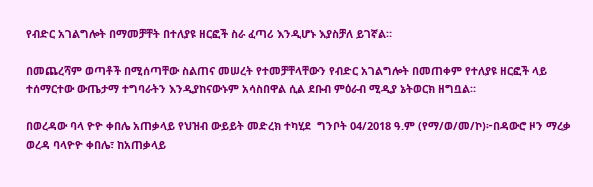የብድር አገልግሎት በማመቻቸት በተለያዩ ዘርፎች ስራ ፈጣሪ እንዲሆኑ እያስቻለ ይገኛል።

በመጨረሻም ወጣቶች በሚሰጣቸው ስልጠና መሠረት የተመቻቸላቸውን የብድር አገልግሎት በመጠቀም የተለያዩ ዘርፎች ላይ ተሰማርተው ውጤታማ ተግባራትን እንዲያከናውኑም አሳስበዋል ሲል ደቡብ ምዕራብ ሚዲያ ኔትወርክ ዘግቧል።

በወረዳው ባላ ዮዮ ቀበሌ አጠቃላይ የህዝብ ውይይት መድረክ ተካሂደ  ግንቦት 04/2018 ዓ.ም (የማ/ወ/መ/ኮ)፦በዳውሮ ዞን ማረቃ ወረዳ ባላዮዮ ቀበሌ፣ ከአጠቃላይ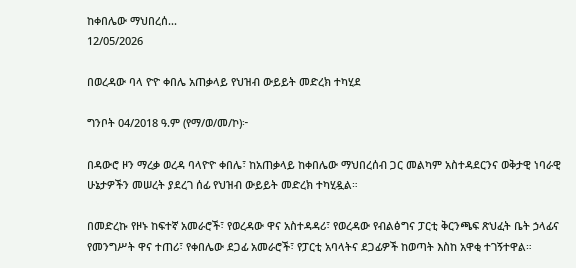ከቀበሌው ማህበረሰ...
12/05/2026

በወረዳው ባላ ዮዮ ቀበሌ አጠቃላይ የህዝብ ውይይት መድረክ ተካሂደ

ግንቦት 04/2018 ዓ.ም (የማ/ወ/መ/ኮ)፦

በዳውሮ ዞን ማረቃ ወረዳ ባላዮዮ ቀበሌ፣ ከአጠቃላይ ከቀበሌው ማህበረሰብ ጋር መልካም አስተዳደርንና ወቅታዊ ነባራዊ ሁኔታዎችን መሠረት ያደረገ ሰፊ የህዝብ ውይይት መድረክ ተካሂዷል።

በመድረኩ የዞኑ ከፍተኛ አመራሮች፣ የወረዳው ዋና አስተዳዳሪ፣ የወረዳው የብልፅግና ፓርቲ ቅርንጫፍ ጽህፈት ቤት ኃላፊና የመንግሥት ዋና ተጠሪ፣ የቀበሌው ደጋፊ አመራሮች፣ የፓርቲ አባላትና ደጋፊዎች ከወጣት እስከ አዋቂ ተገኝተዋል።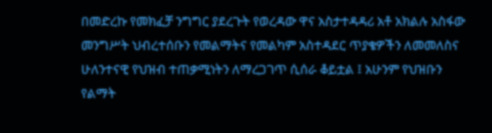በመድረኩ የመክፈቻ ንግግር ያደረጉት የወረዳው ዋና አስታተዳዳሪ አቶ አክልሉ አስፋው መንግሥት ህብረተሰቡን የመልማትና የመልካም አስተዳደር ጥያቄዎችን ለመመለስና ሁለንተናዊ የህዝብ ተጠቃሚነትን ለማረጋገጥ ሲሰራ ቆይቷል ፤ አሁንም የህዝቡን የልማት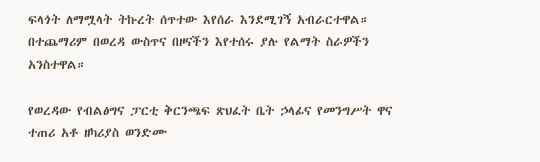ፍላጎት ለማሟላት ትኩረት ሰጥተው እየሰራ እንደሚገኝ አብራርተዋል። በተጨማሪም በወረዳ ውስጥና በዞናችን እየተሰሩ ያሉ የልማት ስራዎችን አንስተዋል።

የወረዳው የብልፅግና ፓርቲ ቅርንጫፍ ጽህፈት ቤት ኃላፊና የመንግሥት ዋና ተጠሪ አቶ ዘካሪያስ ወንድሙ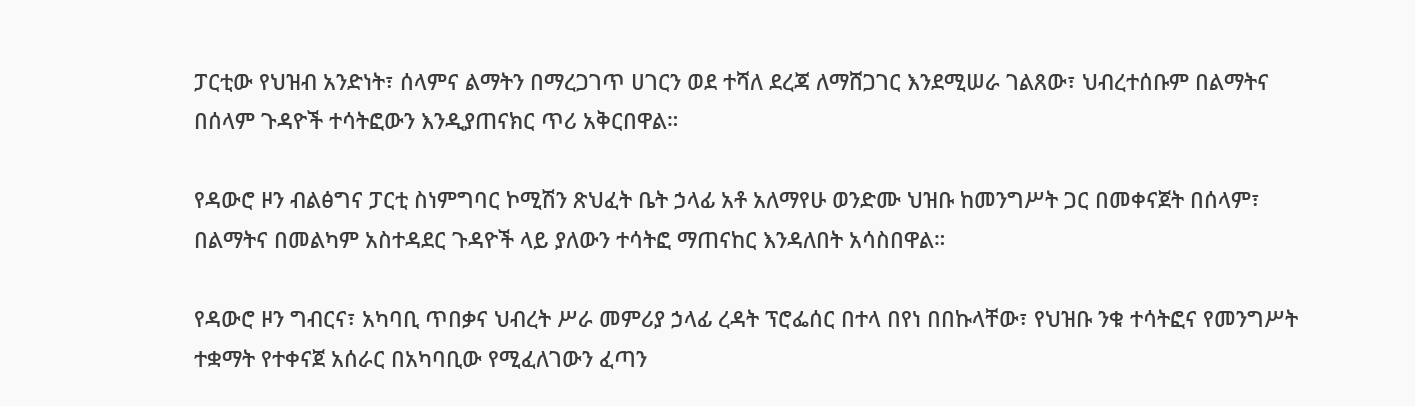ፓርቲው የህዝብ አንድነት፣ ሰላምና ልማትን በማረጋገጥ ሀገርን ወደ ተሻለ ደረጃ ለማሸጋገር እንደሚሠራ ገልጸው፣ ህብረተሰቡም በልማትና በሰላም ጉዳዮች ተሳትፎውን እንዲያጠናክር ጥሪ አቅርበዋል።

የዳውሮ ዞን ብልፅግና ፓርቲ ስነምግባር ኮሚሽን ጽህፈት ቤት ኃላፊ አቶ አለማየሁ ወንድሙ ህዝቡ ከመንግሥት ጋር በመቀናጀት በሰላም፣ በልማትና በመልካም አስተዳደር ጉዳዮች ላይ ያለውን ተሳትፎ ማጠናከር እንዳለበት አሳስበዋል።

የዳውሮ ዞን ግብርና፣ አካባቢ ጥበቃና ህብረት ሥራ መምሪያ ኃላፊ ረዳት ፕሮፌሰር በተላ በየነ በበኩላቸው፣ የህዝቡ ንቁ ተሳትፎና የመንግሥት ተቋማት የተቀናጀ አሰራር በአካባቢው የሚፈለገውን ፈጣን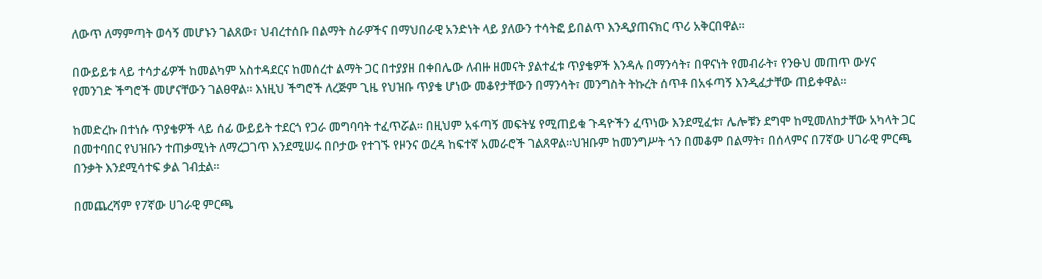ለውጥ ለማምጣት ወሳኝ መሆኑን ገልጸው፣ ህብረተሰቡ በልማት ስራዎችና በማህበራዊ አንድነት ላይ ያለውን ተሳትፎ ይበልጥ እንዲያጠናክር ጥሪ አቅርበዋል።

በውይይቱ ላይ ተሳታፊዎች ከመልካም አስተዳደርና ከመሰረተ ልማት ጋር በተያያዘ በቀበሌው ለብዙ ዘመናት ያልተፈቱ ጥያቄዎች እንዳሉ በማንሳት፣ በዋናነት የመብራት፣ የንፁህ መጠጥ ውሃና የመንገድ ችግሮች መሆናቸውን ገልፀዋል። እነዚህ ችግሮች ለረጅም ጊዜ የህዝቡ ጥያቄ ሆነው መቆየታቸውን በማንሳት፣ መንግስት ትኩረት ሰጥቶ በአፋጣኝ እንዲፈታቸው ጠይቀዋል።

ከመድረኩ በተነሱ ጥያቄዎች ላይ ሰፊ ውይይት ተደርጎ የጋራ መግባባት ተፈጥሯል። በዚህም አፋጣኝ መፍትሄ የሚጠይቁ ጉዳዮችን ፈጥነው እንደሚፈቱ፣ ሌሎቹን ደግሞ ከሚመለከታቸው አካላት ጋር በመተባበር የህዝቡን ተጠቃሚነት ለማረጋገጥ እንደሚሠሩ በቦታው የተገኙ የዞንና ወረዳ ከፍተኛ አመራሮች ገልጸዋል።ህዝቡም ከመንግሥት ጎን በመቆም በልማት፣ በሰላምና በ7ኛው ሀገራዊ ምርጫ በንቃት እንደሚሳተፍ ቃል ገብቷል።

በመጨረሻም የ7ኛው ሀገራዊ ምርጫ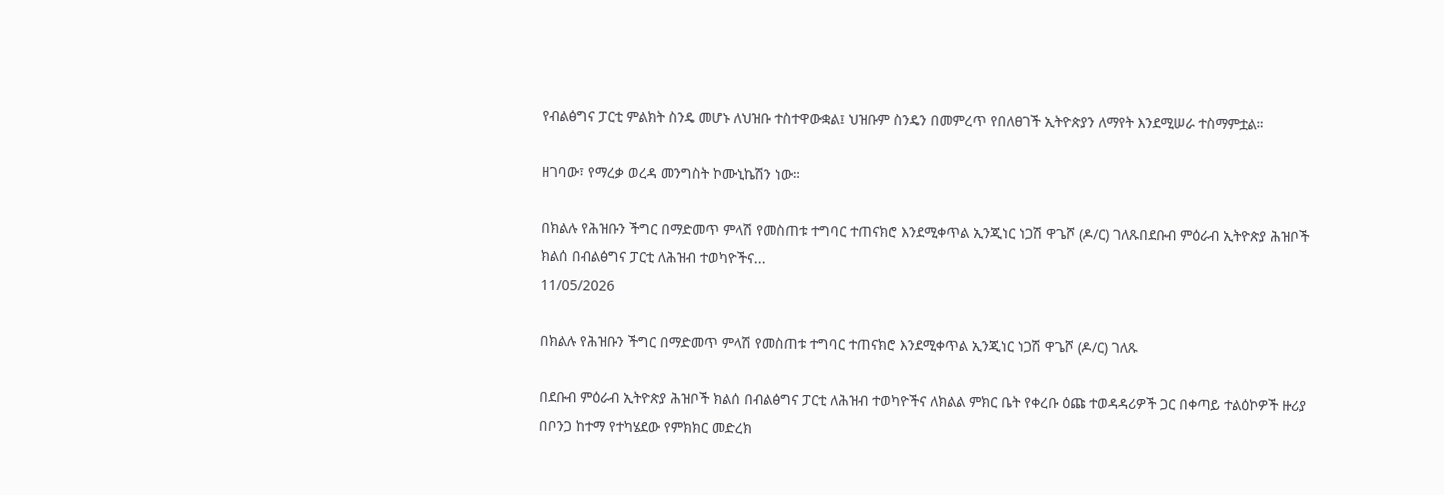የብልፅግና ፓርቲ ምልክት ስንዴ መሆኑ ለህዝቡ ተስተዋውቋል፤ ህዝቡም ስንዴን በመምረጥ የበለፀገች ኢትዮጵያን ለማየት እንደሚሠራ ተስማምቷል።

ዘገባው፣ የማረቃ ወረዳ መንግስት ኮሙኒኬሽን ነው።

በክልሉ የሕዝቡን ችግር በማድመጥ ምላሽ የመስጠቱ ተግባር ተጠናክሮ እንደሚቀጥል ኢንጂነር ነጋሽ ዋጌሾ (ዶ/ር) ገለጹበደቡብ ምዕራብ ኢትዮጵያ ሕዝቦች ክልሰ በብልፅግና ፓርቲ ለሕዝብ ተወካዮችና...
11/05/2026

በክልሉ የሕዝቡን ችግር በማድመጥ ምላሽ የመስጠቱ ተግባር ተጠናክሮ እንደሚቀጥል ኢንጂነር ነጋሽ ዋጌሾ (ዶ/ር) ገለጹ

በደቡብ ምዕራብ ኢትዮጵያ ሕዝቦች ክልሰ በብልፅግና ፓርቲ ለሕዝብ ተወካዮችና ለክልል ምክር ቤት የቀረቡ ዕጩ ተወዳዳሪዎች ጋር በቀጣይ ተልዕኮዎች ዙሪያ በቦንጋ ከተማ የተካሄደው የምክክር መድረክ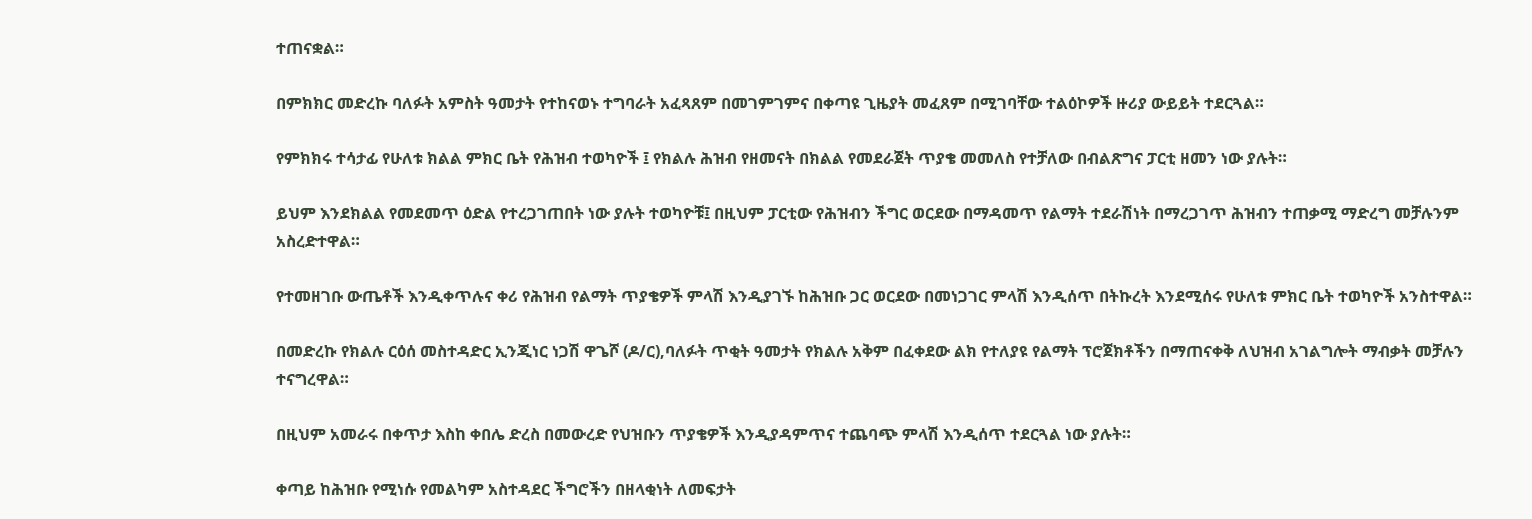ተጠናቋል።

በምክክር መድረኩ ባለፉት አምስት ዓመታት የተከናወኑ ተግባራት አፈጻጸም በመገምገምና በቀጣዩ ጊዜያት መፈጸም በሚገባቸው ተልዕኮዎች ዙሪያ ውይይት ተደርጓል።

የምክክሩ ተሳታፊ የሁለቱ ክልል ምክር ቤት የሕዝብ ተወካዮች ፤ የክልሉ ሕዝብ የዘመናት በክልል የመደራጀት ጥያቄ መመለስ የተቻለው በብልጽግና ፓርቲ ዘመን ነው ያሉት።

ይህም እንደክልል የመደመጥ ዕድል የተረጋገጠበት ነው ያሉት ተወካዮቹ፤ በዚህም ፓርቲው የሕዝብን ችግር ወርደው በማዳመጥ የልማት ተደራሽነት በማረጋገጥ ሕዝብን ተጠቃሚ ማድረግ መቻሉንም አስረድተዋል።

የተመዘገቡ ውጤቶች እንዲቀጥሉና ቀሪ የሕዝብ የልማት ጥያቄዎች ምላሽ እንዲያገኙ ከሕዝቡ ጋር ወርደው በመነጋገር ምላሽ እንዲሰጥ በትኩረት እንደሚሰሩ የሁለቱ ምክር ቤት ተወካዮች አንስተዋል።

በመድረኩ የክልሉ ርዕሰ መስተዳድር ኢንጂነር ነጋሽ ዋጌሾ (ዶ/ር),ባለፉት ጥቂት ዓመታት የክልሉ አቅም በፈቀደው ልክ የተለያዩ የልማት ፕሮጀክቶችን በማጠናቀቅ ለህዝብ አገልግሎት ማብቃት መቻሉን ተናግረዋል።

በዚህም አመራሩ በቀጥታ እስከ ቀበሌ ድረስ በመውረድ የህዝቡን ጥያቄዎች እንዲያዳምጥና ተጨባጭ ምላሽ እንዲሰጥ ተደርጓል ነው ያሉት።

ቀጣይ ከሕዝቡ የሚነሱ የመልካም አስተዳደር ችግሮችን በዘላቂነት ለመፍታት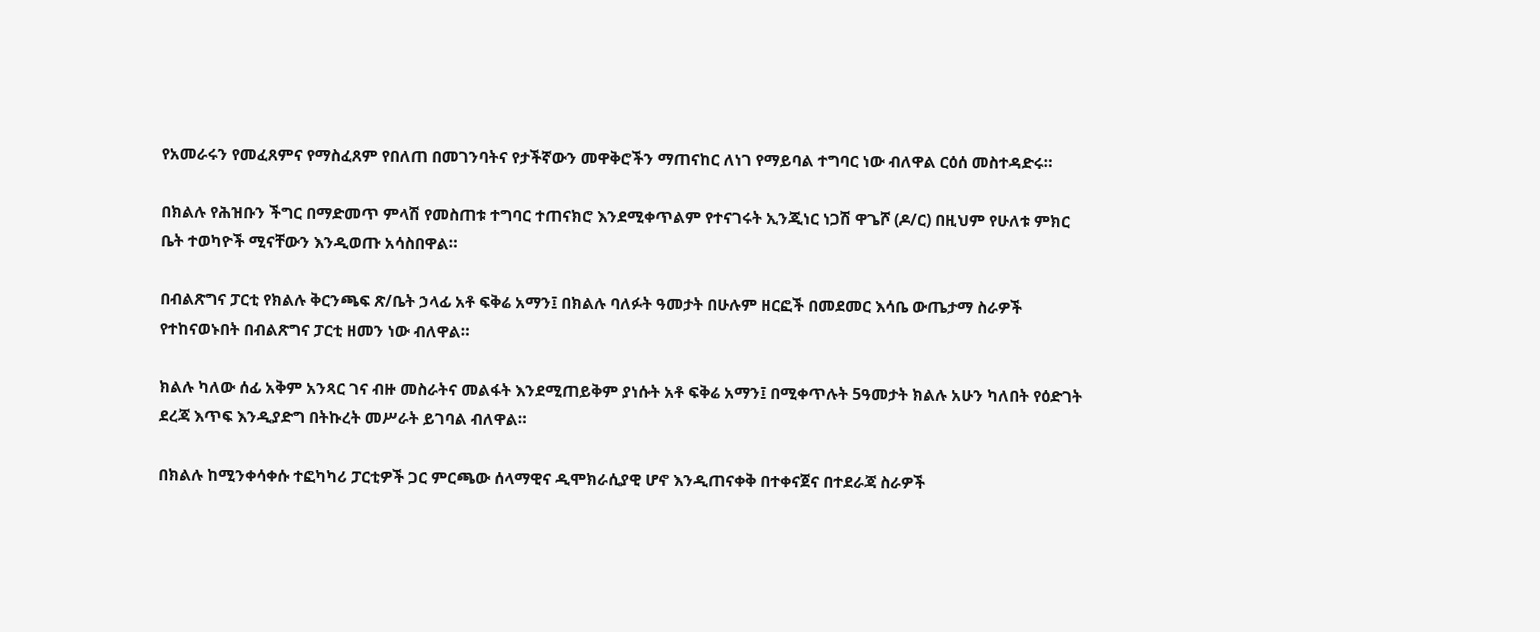የአመራሩን የመፈጸምና የማስፈጸም የበለጠ በመገንባትና የታችኛውን መዋቅሮችን ማጠናከር ለነገ የማይባል ተግባር ነው ብለዋል ርዕሰ መስተዳድሩ።

በክልሉ የሕዝቡን ችግር በማድመጥ ምላሽ የመስጠቱ ተግባር ተጠናክሮ እንደሚቀጥልም የተናገሩት ኢንጂነር ነጋሽ ዋጌሾ (ዶ/ር) በዚህም የሁለቱ ምክር ቤት ተወካዮች ሚናቸውን እንዲወጡ አሳስበዋል።

በብልጽግና ፓርቲ የክልሉ ቅርንጫፍ ጽ/ቤት ኃላፊ አቶ ፍቅሬ አማን፤ በክልሉ ባለፉት ዓመታት በሁሉም ዘርፎች በመደመር እሳቤ ውጤታማ ስራዎች የተከናወኑበት በብልጽግና ፓርቲ ዘመን ነው ብለዋል።

ክልሉ ካለው ሰፊ አቅም አንጻር ገና ብዙ መስራትና መልፋት እንደሚጠይቅም ያነሱት አቶ ፍቅሬ አማን፤ በሚቀጥሉት 5ዓመታት ክልሉ አሁን ካለበት የዕድገት ደረጃ እጥፍ እንዲያድግ በትኩረት መሥራት ይገባል ብለዋል።

በክልሉ ከሚንቀሳቀሱ ተፎካካሪ ፓርቲዎች ጋር ምርጫው ሰላማዊና ዲሞክራሲያዊ ሆኖ እንዲጠናቀቅ በተቀናጀና በተደራጃ ስራዎች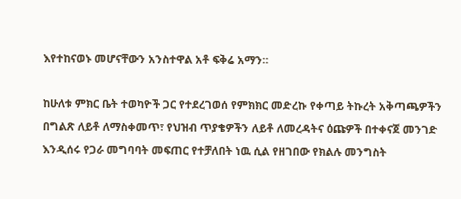እየተከናወኑ መሆናቸውን አንስተዋል አቶ ፍቅሬ አማን።

ከሁለቱ ምክር ቤት ተወካዮች ጋር የተደረገወሰ የምክክር መድረኩ የቀጣይ ትኩረት አቅጣጫዎችን በግልጽ ለይቶ ለማስቀመጥ፣ የህዝብ ጥያቄዎችን ለይቶ ለመረዳትና ዕጩዎች በተቀናጀ መንገድ እንዲሰሩ የጋራ መግባባት መፍጠር የተቻለበት ነዉ ሲል የዘገበው የክልሉ መንግስት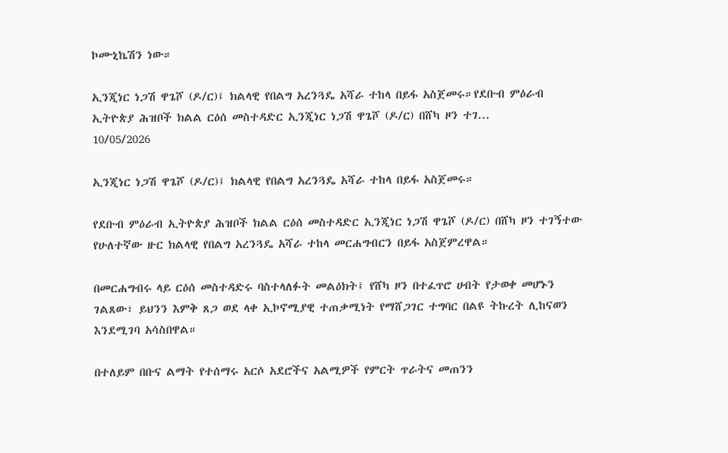ኮሙኒኬሽን ነው።

ኢንጂነር ነጋሽ ዋጌሾ (ዶ/ር)፤ ክልላዊ የበልግ አረንጓዴ አሻራ ተከላ በይፋ አስጀመሩ።የደቡብ ምዕራብ ኢትዮጵያ ሕዝቦች ክልል ርዕሰ መስተዳድር ኢንጂነር ነጋሽ ዋጌሾ (ዶ/ር) በሸካ ዞን ተገ...
10/05/2026

ኢንጂነር ነጋሽ ዋጌሾ (ዶ/ር)፤ ክልላዊ የበልግ አረንጓዴ አሻራ ተከላ በይፋ አስጀመሩ።

የደቡብ ምዕራብ ኢትዮጵያ ሕዝቦች ክልል ርዕሰ መስተዳድር ኢንጂነር ነጋሽ ዋጌሾ (ዶ/ር) በሸካ ዞን ተገኝተው የሁለተኛው ዙር ክልላዊ የበልግ አረንጓዴ አሻራ ተከላ መርሐግብርን በይፋ አስጀምረዋል።

በመርሐግብሩ ላይ ርዕሰ መስተዳድሩ ባስተላለፉት መልዕክት፤ የሸካ ዞን በተፈጥሮ ሀብት የታወቀ መሆኑን ገልጸው፣ ይህንን እምቅ ጸጋ ወደ ላቀ ኢኮኖሚያዊ ተጠቃሚነት የማሸጋገር ተግባር በልዩ ትኩረት ሊከናወን እንደሚገባ አሳስበዋል።

በተለይም በቡና ልማት የተሰማሩ አርሶ አደሮችና አልሚዎች የምርት ጥራትና መጠንን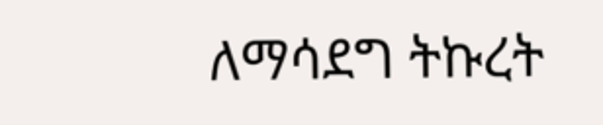ለማሳደግ ትኩረት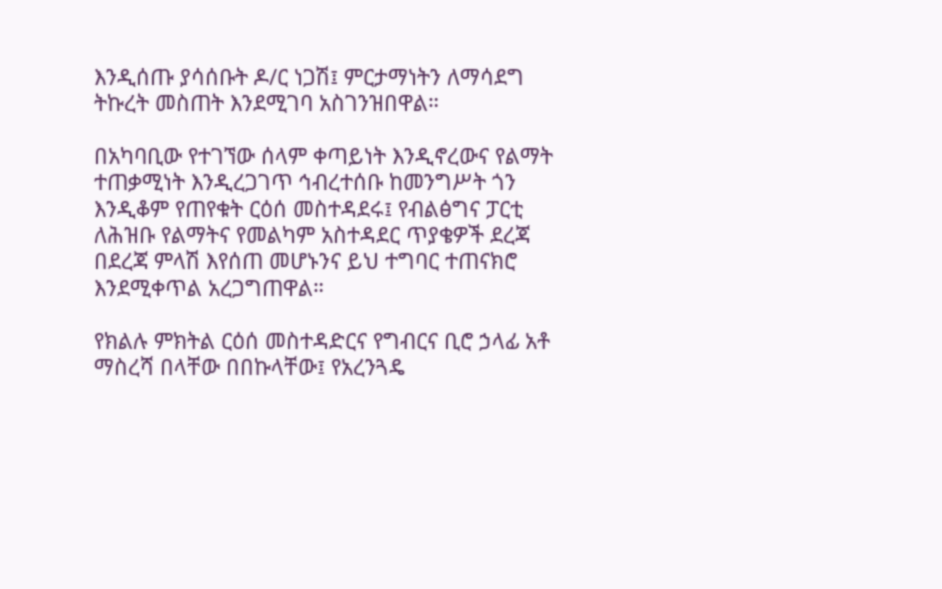እንዲሰጡ ያሳሰቡት ዶ/ር ነጋሽ፤ ምርታማነትን ለማሳደግ ትኩረት መስጠት እንደሚገባ አስገንዝበዋል።

በአካባቢው የተገኘው ሰላም ቀጣይነት እንዲኖረውና የልማት ተጠቃሚነት እንዲረጋገጥ ኅብረተሰቡ ከመንግሥት ጎን እንዲቆም የጠየቁት ርዕሰ መስተዳደሩ፤ የብልፅግና ፓርቲ ለሕዝቡ የልማትና የመልካም አስተዳደር ጥያቄዎች ደረጃ በደረጃ ምላሽ እየሰጠ መሆኑንና ይህ ተግባር ተጠናክሮ እንደሚቀጥል አረጋግጠዋል።

የክልሉ ምክትል ርዕሰ መስተዳድርና የግብርና ቢሮ ኃላፊ አቶ ማስረሻ በላቸው በበኩላቸው፤ የአረንጓዴ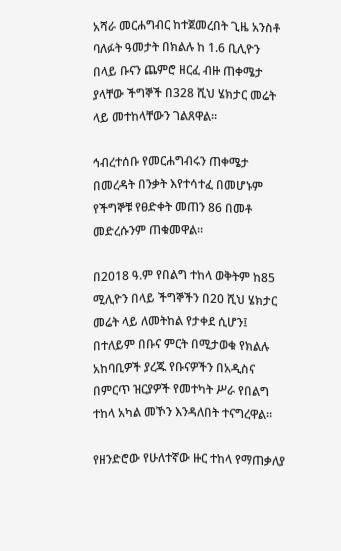አሻራ መርሐግብር ከተጀመረበት ጊዜ አንስቶ ባለፉት ዓመታት በክልሉ ከ 1.6 ቢሊዮን በላይ ቡናን ጨምሮ ዘርፈ ብዙ ጠቀሜታ ያላቸው ችግኞች በ328 ሺህ ሄክታር መሬት ላይ መተከላቸውን ገልጸዋል።

ኅብረተሰቡ የመርሐግብሩን ጠቀሜታ በመረዳት በንቃት እየተሳተፈ በመሆኑም የችግኞቹ የፀድቀት መጠን 86 በመቶ መድረሱንም ጠቁመዋል።

በ2018 ዓ.ም የበልግ ተከላ ወቅትም ከ85 ሚሊዮን በላይ ችግኞችን በ20 ሺህ ሄክታር መሬት ላይ ለመትከል የታቀደ ሲሆን፤ በተለይም በቡና ምርት በሚታወቁ የክልሉ አከባቢዎች ያረጁ የቡናዎችን በአዲስና በምርጥ ዝርያዎች የመተካት ሥራ የበልግ ተከላ አካል መኾን እንዳለበት ተናግረዋል።

የዘንድሮው የሁለተኛው ዙር ተከላ የማጠቃለያ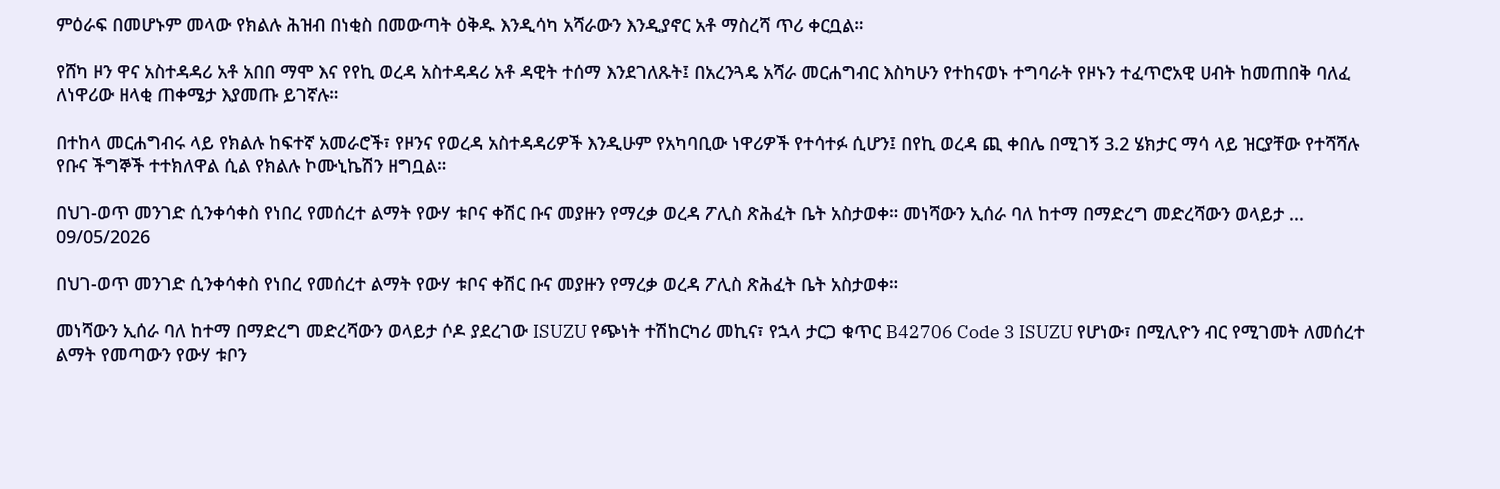ምዕራፍ በመሆኑም መላው የክልሉ ሕዝብ በነቂስ በመውጣት ዕቅዱ እንዲሳካ አሻራውን እንዲያኖር አቶ ማስረሻ ጥሪ ቀርቧል።

የሸካ ዞን ዋና አስተዳዳሪ አቶ አበበ ማሞ እና የየኪ ወረዳ አስተዳዳሪ አቶ ዳዊት ተሰማ እንደገለጹት፤ በአረንጓዴ አሻራ መርሐግብር እስካሁን የተከናወኑ ተግባራት የዞኑን ተፈጥሮአዊ ሀብት ከመጠበቅ ባለፈ ለነዋሪው ዘላቂ ጠቀሜታ እያመጡ ይገኛሉ።

በተከላ መርሐግብሩ ላይ የክልሉ ከፍተኛ አመራሮች፣ የዞንና የወረዳ አስተዳዳሪዎች እንዲሁም የአካባቢው ነዋሪዎች የተሳተፉ ሲሆን፤ በየኪ ወረዳ ጪ ቀበሌ በሚገኝ 3.2 ሄክታር ማሳ ላይ ዝርያቸው የተሻሻሉ የቡና ችግኞች ተተክለዋል ሲል የክልሉ ኮሙኒኬሽን ዘግቧል።

በህገ-ወጥ መንገድ ሲንቀሳቀስ የነበረ የመሰረተ ልማት የውሃ ቱቦና ቀሽር ቡና መያዙን የማረቃ ወረዳ ፖሊስ ጽሕፈት ቤት አስታወቀ። መነሻውን ኢሰራ ባለ ከተማ በማድረግ መድረሻውን ወላይታ ...
09/05/2026

በህገ-ወጥ መንገድ ሲንቀሳቀስ የነበረ የመሰረተ ልማት የውሃ ቱቦና ቀሽር ቡና መያዙን የማረቃ ወረዳ ፖሊስ ጽሕፈት ቤት አስታወቀ።

መነሻውን ኢሰራ ባለ ከተማ በማድረግ መድረሻውን ወላይታ ሶዶ ያደረገው ISUZU የጭነት ተሽከርካሪ መኪና፣ የኋላ ታርጋ ቁጥር B42706 Code 3 ISUZU የሆነው፣ በሚሊዮን ብር የሚገመት ለመሰረተ ልማት የመጣውን የውሃ ቱቦን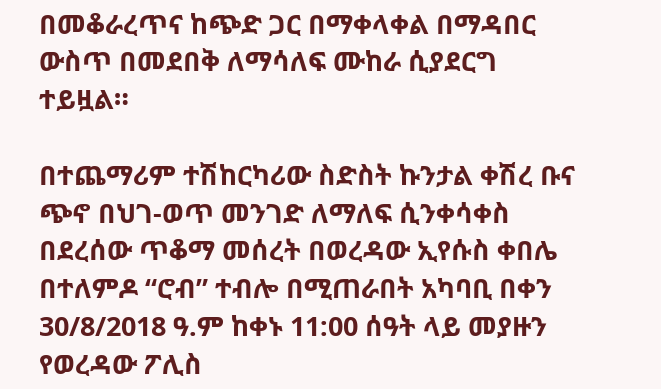በመቆራረጥና ከጭድ ጋር በማቀላቀል በማዳበር ውስጥ በመደበቅ ለማሳለፍ ሙከራ ሲያደርግ ተይዟል።

በተጨማሪም ተሽከርካሪው ስድስት ኩንታል ቀሽረ ቡና ጭኖ በህገ-ወጥ መንገድ ለማለፍ ሲንቀሳቀስ በደረሰው ጥቆማ መሰረት በወረዳው ኢየሱስ ቀበሌ በተለምዶ “ሮብ” ተብሎ በሚጠራበት አካባቢ በቀን 30/8/2018 ዓ.ም ከቀኑ 11:00 ሰዓት ላይ መያዙን የወረዳው ፖሊስ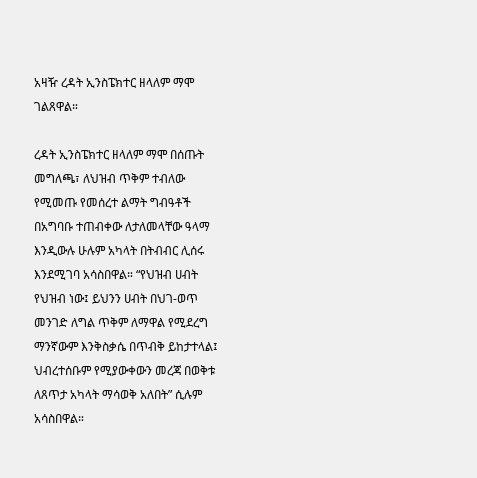አዛዥ ረዳት ኢንስፔክተር ዘላለም ማሞ ገልጸዋል።

ረዳት ኢንስፔክተር ዘላለም ማሞ በሰጡት መግለጫ፣ ለህዝብ ጥቅም ተብለው የሚመጡ የመሰረተ ልማት ግብዓቶች በአግባቡ ተጠብቀው ለታለመላቸው ዓላማ እንዲውሉ ሁሉም አካላት በትብብር ሊሰሩ እንደሚገባ አሳስበዋል። “የህዝብ ሀብት የህዝብ ነው፤ ይህንን ሀብት በህገ-ወጥ መንገድ ለግል ጥቅም ለማዋል የሚደረግ ማንኛውም እንቅስቃሴ በጥብቅ ይከታተላል፤ ህብረተሰቡም የሚያውቀውን መረጃ በወቅቱ ለጸጥታ አካላት ማሳወቅ አለበት” ሲሉም አሳስበዋል።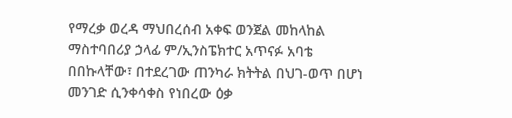የማረቃ ወረዳ ማህበረሰብ አቀፍ ወንጀል መከላከል ማስተባበሪያ ኃላፊ ም/ኢንስፔክተር አጥናፉ አባቴ በበኩላቸው፣ በተደረገው ጠንካራ ክትትል በህገ-ወጥ በሆነ መንገድ ሲንቀሳቀስ የነበረው ዕቃ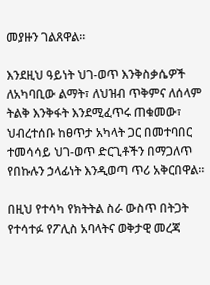መያዙን ገልጸዋል።

እንደዚህ ዓይነት ህገ-ወጥ እንቅስቃሴዎች ለአካባቢው ልማት፣ ለህዝብ ጥቅምና ለሰላም ትልቅ እንቅፋት እንደሚፈጥሩ ጠቁመው፣ ህብረተሰቡ ከፀጥታ አካላት ጋር በመተባበር ተመሳሳይ ህገ-ወጥ ድርጊቶችን በማጋለጥ የበኩሉን ኃላፊነት እንዲወጣ ጥሪ አቅርበዋል።

በዚህ የተሳካ የክትትል ስራ ውስጥ በትጋት የተሳተፉ የፖሊስ አባላትና ወቅታዊ መረጃ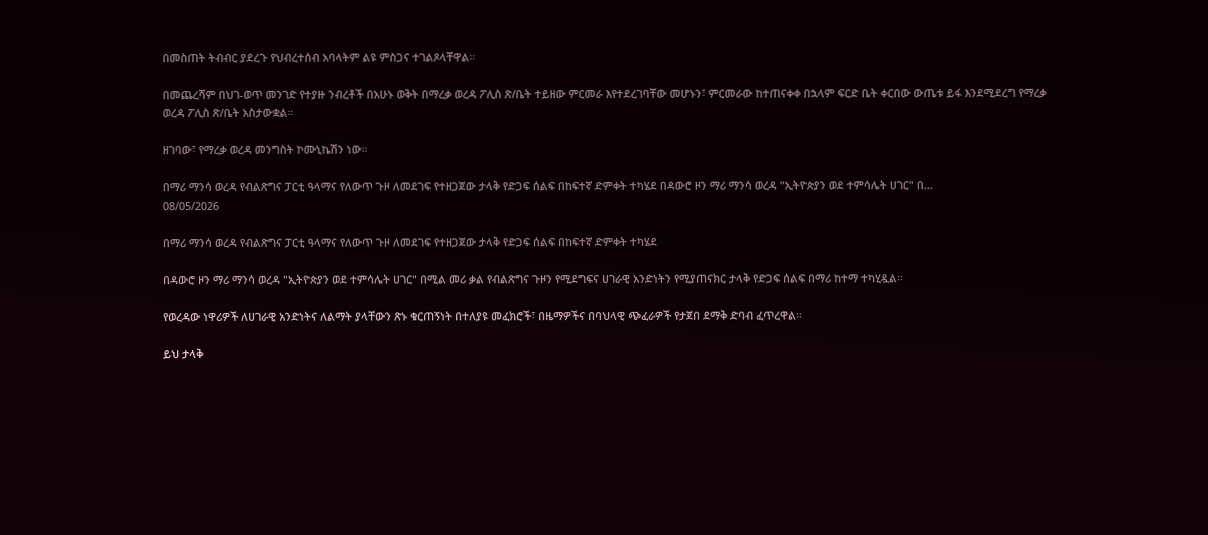በመስጠት ትብብር ያደረጉ የህብረተሰብ አባላትም ልዩ ምስጋና ተገልጾላቸዋል።

በመጨረሻም በህገ-ወጥ መንገድ የተያዙ ንብረቶች በአሁኑ ወቅት በማረቃ ወረዳ ፖሊስ ጽ/ቤት ተይዘው ምርመራ እየተደረገባቸው መሆኑን፣ ምርመራው ከተጠናቀቀ በኋላም ፍርድ ቤት ቀርበው ውጤቱ ይፋ እንደሚደረግ የማረቃ ወረዳ ፖሊስ ጽ/ቤት አስታውቋል።

ዘገባው፣ የማረቃ ወረዳ መንግስት ኮሙኒኬሽን ነው።

በማሪ ማንሳ ወረዳ የብልጽግና ፓርቲ ዓላማና የለውጥ ጉዞ ለመደገፍ የተዘጋጀው ታላቅ የድጋፍ ሰልፍ በከፍተኛ ድምቀት ተካሄደ በዳውሮ ዞን ማሪ ማንሳ ወረዳ "ኢትዮጵያን ወደ ተምሳሌት ሀገር" በ...
08/05/2026

በማሪ ማንሳ ወረዳ የብልጽግና ፓርቲ ዓላማና የለውጥ ጉዞ ለመደገፍ የተዘጋጀው ታላቅ የድጋፍ ሰልፍ በከፍተኛ ድምቀት ተካሄደ

በዳውሮ ዞን ማሪ ማንሳ ወረዳ "ኢትዮጵያን ወደ ተምሳሌት ሀገር" በሚል መሪ ቃል የብልጽግና ጉዞን የሚደግፍና ሀገራዊ አንድነትን የሚያጠናክር ታላቅ የድጋፍ ሰልፍ በማሪ ከተማ ተካሂዷል።

የወረዳው ነዋሪዎች ለሀገራዊ አንድነትና ለልማት ያላቸውን ጽኑ ቁርጠኝነት በተለያዩ መፈክሮች፣ በዜማዎችና በባህላዊ ጭፈራዎች የታጀበ ደማቅ ድባብ ፈጥረዋል።

ይህ ታላቅ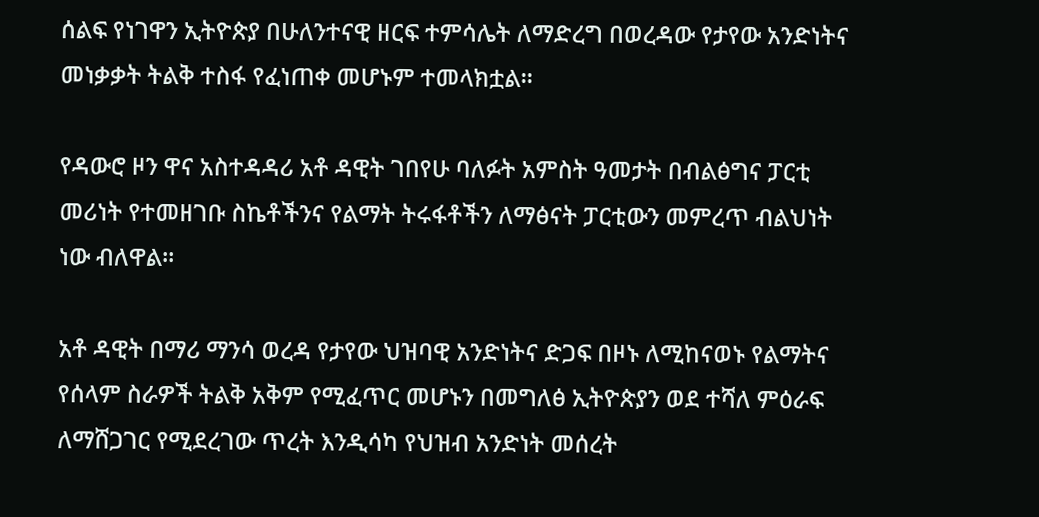ሰልፍ የነገዋን ኢትዮጵያ በሁለንተናዊ ዘርፍ ተምሳሌት ለማድረግ በወረዳው የታየው አንድነትና መነቃቃት ትልቅ ተስፋ የፈነጠቀ መሆኑም ተመላክቷል።

የዳውሮ ዞን ዋና አስተዳዳሪ አቶ ዳዊት ገበየሁ ባለፉት አምስት ዓመታት በብልፅግና ፓርቲ መሪነት የተመዘገቡ ስኬቶችንና የልማት ትሩፋቶችን ለማፅናት ፓርቲውን መምረጥ ብልህነት ነው ብለዋል።

አቶ ዳዊት በማሪ ማንሳ ወረዳ የታየው ህዝባዊ አንድነትና ድጋፍ በዞኑ ለሚከናወኑ የልማትና የሰላም ስራዎች ትልቅ አቅም የሚፈጥር መሆኑን በመግለፅ ኢትዮጵያን ወደ ተሻለ ምዕራፍ ለማሸጋገር የሚደረገው ጥረት እንዲሳካ የህዝብ አንድነት መሰረት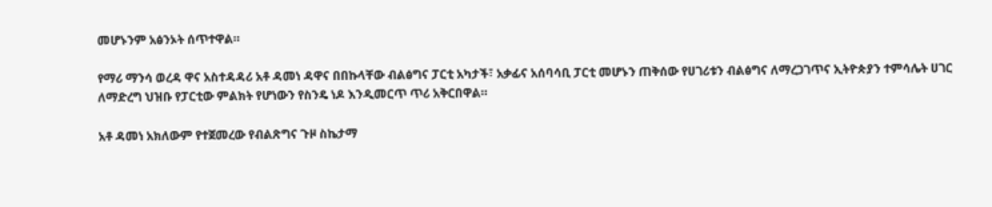መሆኑንም አፅንኦት ሰጥተዋል።

የማሪ ማንሳ ወረዳ ዋና አስተዳዳሪ አቶ ዳመነ ዳዋና በበኩላቸው ብልፅግና ፓርቲ አካታች፣ አቃፊና አሰባሳቢ ፓርቲ መሆኑን ጠቅሰው የሀገሪቱን ብልፅግና ለማረጋገጥና ኢትዮጵያን ተምሳሌት ሀገር ለማድረግ ህዝቡ የፓርቲው ምልክት የሆነውን የስንዴ ነዶ እንዲመርጥ ጥሪ አቅርበዋል።

አቶ ዳመነ አክለውም የተጀመረው የብልጽግና ጉዞ ስኬታማ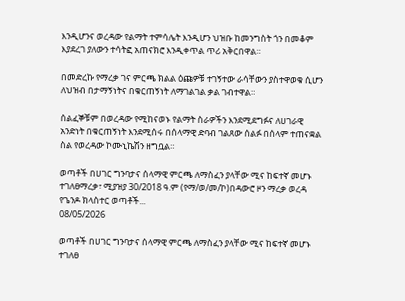እንዲሆንና ወረዳው የልማት ተምሳሌት እንዲሆን ህዝቡ ከመንግስት ጎን በመቆም እያደረገ ያለውን ተሳትፎ አጠናክሮ እንዲቀጥል ጥሪ አቅርበዋል።

በመድረኩ የማረቃ ገና ምርጫ ክልል ዕጩዎቹ ተገኝተው ራሳቸውን ያስተዋወቁ ሲሆን ለህዝብ በታማኝነትና በቁርጠኝነት ለማገልገል ቃል ገብተዋል።

ሰልፈኞቹም በወረዳው የሚከናወኑ የልማት ስራዎችን እንደሚደግፉና ለሀገራዊ አንድነት በቁርጠኝነት እንደሚሰሩ በሰላማዊ ድባብ ገልጸው ሰልፉ በሰላም ተጠናቋል ስል የወረዳው ኮሙኒኬሽን ዘግቧል።

ወጣቶች በሀገር ግንባታና ሰላማዊ ምርጫ ለማስፈን ያላቸው ሚና ከፍተኛ መሆኑ ተገለፀማረቃ፣ ሚያዝያ 30/2018 ዓ.ም (የማ/ወ/መ/ኮ)በዳውሮ ዞን ማረቃ ወረዳ የጌንዶ ክላስተር ወጣቶች...
08/05/2026

ወጣቶች በሀገር ግንባታና ሰላማዊ ምርጫ ለማስፈን ያላቸው ሚና ከፍተኛ መሆኑ ተገለፀ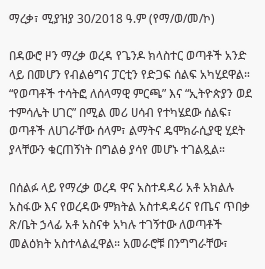ማረቃ፣ ሚያዝያ 30/2018 ዓ.ም (የማ/ወ/መ/ኮ)

በዳውሮ ዞን ማረቃ ወረዳ የጌንዶ ክላስተር ወጣቶች አንድ ላይ በመሆን የብልፅግና ፓርቲን የድጋፍ ሰልፍ አካሂደዋል። “የወጣቶች ተሳትፎ ለሰላማዊ ምርጫ” እና “ኢትዮጵያን ወደ ተምሳሌት ሀገር” በሚል መሪ ሀሳብ የተካሄደው ሰልፍ፣ ወጣቶች ለሀገራቸው ሰላም፣ ልማትና ዴሞክራሲያዊ ሂደት ያላቸውን ቁርጠኝነት በግልፅ ያሳየ መሆኑ ተገልጿል።

በሰልፉ ላይ የማረቃ ወረዳ ዋና አስተዳዳሪ አቶ አክልሉ አስፋው እና የወረዳው ምክትል አስተዳዳሪና የጤና ጥበቃ ጽ/ቤት ኃላፊ አቶ አስናቀ አካሉ ተገኝተው ለወጣቶች መልዕክት አስተላልፈዋል። አመራሮቹ በንግግራቸው፣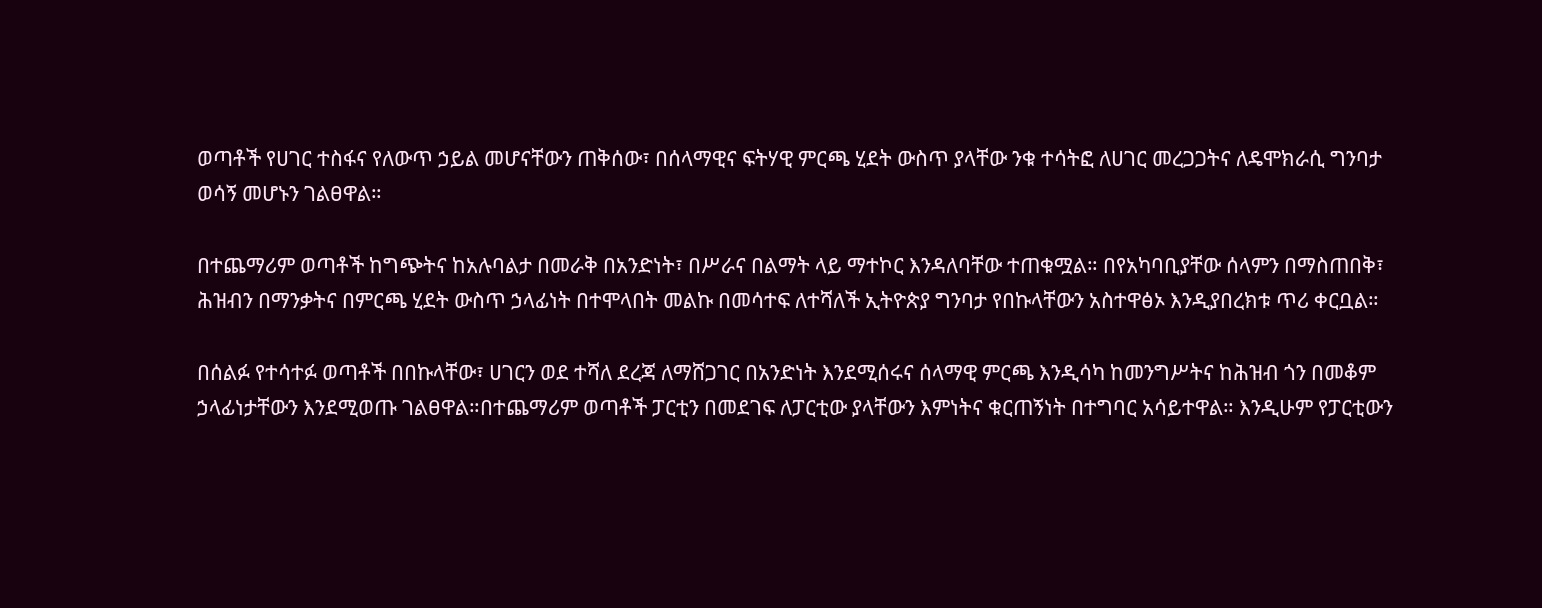ወጣቶች የሀገር ተስፋና የለውጥ ኃይል መሆናቸውን ጠቅሰው፣ በሰላማዊና ፍትሃዊ ምርጫ ሂደት ውስጥ ያላቸው ንቁ ተሳትፎ ለሀገር መረጋጋትና ለዴሞክራሲ ግንባታ ወሳኝ መሆኑን ገልፀዋል።

በተጨማሪም ወጣቶች ከግጭትና ከአሉባልታ በመራቅ በአንድነት፣ በሥራና በልማት ላይ ማተኮር እንዳለባቸው ተጠቁሟል። በየአካባቢያቸው ሰላምን በማስጠበቅ፣ ሕዝብን በማንቃትና በምርጫ ሂደት ውስጥ ኃላፊነት በተሞላበት መልኩ በመሳተፍ ለተሻለች ኢትዮጵያ ግንባታ የበኩላቸውን አስተዋፅኦ እንዲያበረክቱ ጥሪ ቀርቧል።

በሰልፉ የተሳተፉ ወጣቶች በበኩላቸው፣ ሀገርን ወደ ተሻለ ደረጃ ለማሸጋገር በአንድነት እንደሚሰሩና ሰላማዊ ምርጫ እንዲሳካ ከመንግሥትና ከሕዝብ ጎን በመቆም ኃላፊነታቸውን እንደሚወጡ ገልፀዋል።በተጨማሪም ወጣቶች ፓርቲን በመደገፍ ለፓርቲው ያላቸውን እምነትና ቁርጠኝነት በተግባር አሳይተዋል። እንዲሁም የፓርቲውን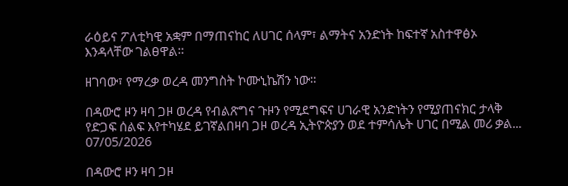ራዕይና ፖለቲካዊ አቋም በማጠናከር ለሀገር ሰላም፣ ልማትና አንድነት ከፍተኛ አስተዋፅኦ እንዳላቸው ገልፀዋል።

ዘገባው፣ የማረቃ ወረዳ መንግስት ኮሙኒኬሽን ነው።

በዳውሮ ዞን ዛባ ጋዞ ወረዳ የብልጽግና ጉዞን የሚደግፍና ሀገራዊ አንድነትን የሚያጠናክር ታላቅ የድጋፍ ሰልፍ እየተካሄደ ይገኛልበዛባ ጋዞ ወረዳ ኢትዮጵያን ወደ ተምሳሌት ሀገር በሚል መሪ ቃል...
07/05/2026

በዳውሮ ዞን ዛባ ጋዞ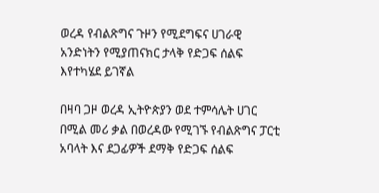ወረዳ የብልጽግና ጉዞን የሚደግፍና ሀገራዊ አንድነትን የሚያጠናክር ታላቅ የድጋፍ ሰልፍ እየተካሄደ ይገኛል

በዛባ ጋዞ ወረዳ ኢትዮጵያን ወደ ተምሳሌት ሀገር በሚል መሪ ቃል በወረዳው የሚገኙ የብልጽግና ፓርቲ አባላት እና ደጋፊዎች ደማቅ የድጋፍ ሰልፍ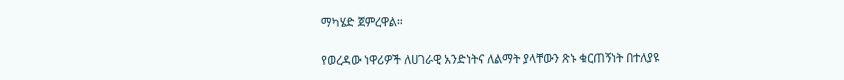ማካሄድ ጀምረዋል።

የወረዳው ነዋሪዎች ለሀገራዊ አንድነትና ለልማት ያላቸውን ጽኑ ቁርጠኝነት በተለያዩ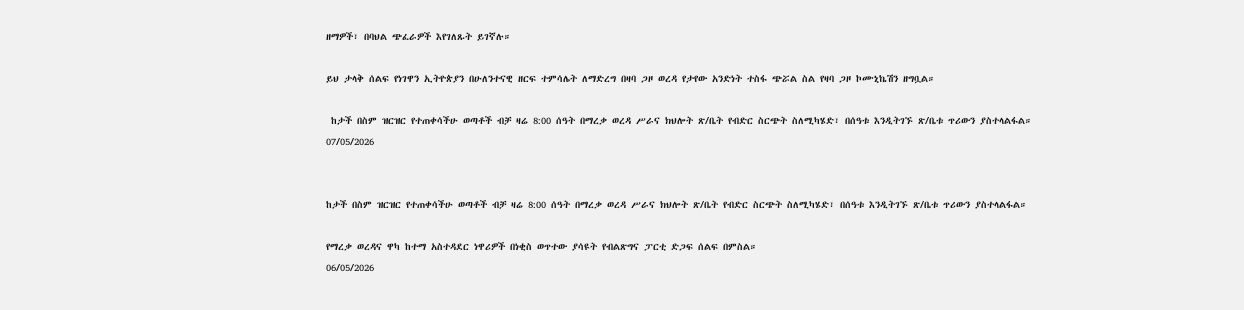ዘማዎች፣ በባህል ጭፈራዎች እየገለጹት ይገኛሉ።

ይህ ታላቅ ሰልፍ የነገዋን ኢትዮጵያን በሁለንተናዊ ዘርፍ ተምሳሌት ለማድረግ በዛባ ጋዞ ወረዳ የታየው አንድነት ተስፋ ጭሯል ስል የዛባ ጋዞ ኮሙኒኬሽን ዘግቧል።

 ከታች በስም ዝርዝር የተጠቀሳችሁ ወጣቶች ብቻ ዛሬ 8:00 ሰዓት በማረቃ ወረዳ ሥራና ክህሎት ጽ/ቤት የብድር ስርጭት ስለሚካሄድ፣ በሰዓቱ እንዲትገኙ ጽ/ቤቱ ጥሪውን ያስተላልፋል።
07/05/2026


ከታች በስም ዝርዝር የተጠቀሳችሁ ወጣቶች ብቻ ዛሬ 8:00 ሰዓት በማረቃ ወረዳ ሥራና ክህሎት ጽ/ቤት የብድር ስርጭት ስለሚካሄድ፣ በሰዓቱ እንዲትገኙ ጽ/ቤቱ ጥሪውን ያስተላልፋል።

የማረቃ ወረዳና ዋካ ከተማ አስተዳደር ነዋሪዎች በነቂስ ወጥተው ያሳዩት የብልጽግና ፓርቲ ድጋፍ ሰልፍ በምስል።
06/05/2026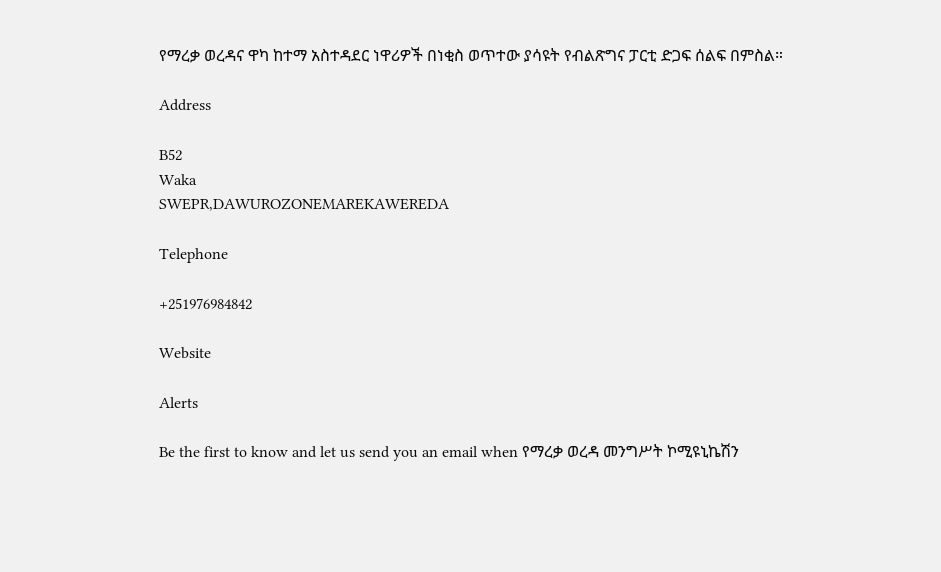የማረቃ ወረዳና ዋካ ከተማ አስተዳደር ነዋሪዎች በነቂስ ወጥተው ያሳዩት የብልጽግና ፓርቲ ድጋፍ ሰልፍ በምስል።

Address

B52
Waka
SWEPR,DAWUROZONEMAREKAWEREDA

Telephone

+251976984842

Website

Alerts

Be the first to know and let us send you an email when የማረቃ ወረዳ መንግሥት ኮሚዩኒኬሽን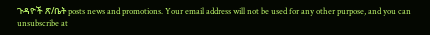ጉዳዮች ጽ/ቤት posts news and promotions. Your email address will not be used for any other purpose, and you can unsubscribe at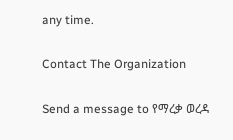any time.

Contact The Organization

Send a message to የማረቃ ወረዳ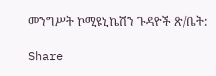መንግሥት ኮሚዩኒኬሽን ጉዳዮች ጽ/ቤት:

Share